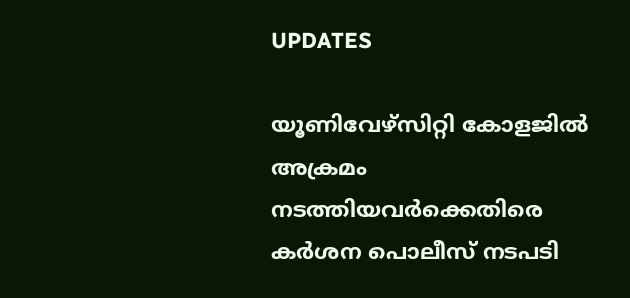UPDATES

യൂണിവേഴ്സിറ്റി കോളജിൽ അക്രമം നടത്തിയവർക്കെതിരെ കർശന പൊലീസ് നടപടി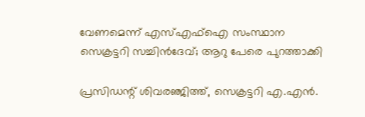വേണമെന്ന് എസ്എഫ്ഐ സംസ്ഥാന സെക്രട്ടറി സച്ചിൻദേവ്; ആറു പേരെ പുറത്താക്കി

പ്രസിഡന്റ് ശിവരഞ്ജിത്ത്, സെക്രട്ടറി എ.എന്‍.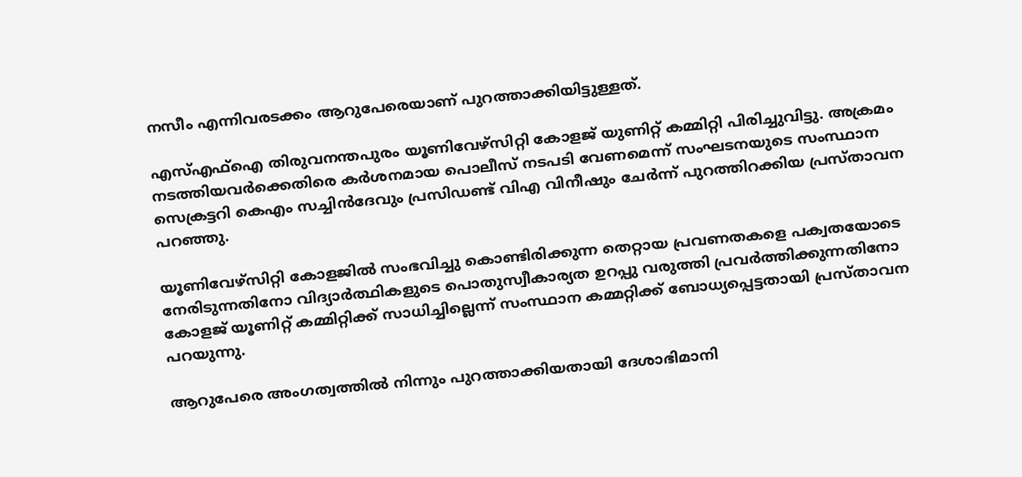നസീം എന്നിവരടക്കം ആറുപേരെയാണ് പുറത്താക്കിയിട്ടുള്ളത്.

എസ്എഫ്ഐ തിരുവനന്തപുരം യൂണിവേഴ്സിറ്റി കോളജ് യുണിറ്റ് കമ്മിറ്റി പിരിച്ചുവിട്ടു. അക്രമം നടത്തിയവർക്കെതിരെ കർശനമായ പൊലീസ് നടപടി വേണമെന്ന് സംഘടനയുടെ സംസ്ഥാന സെക്രട്ടറി കെഎം സച്ചിൻദേവും പ്രസിഡണ്ട് വിഎ വിനീഷും ചേർന്ന് പുറത്തിറക്കിയ പ്രസ്താവന പറഞ്ഞു.

യൂണിവേഴ്സിറ്റി കോളജിൽ സംഭവിച്ചു കൊണ്ടിരിക്കുന്ന തെറ്റായ പ്രവണതകളെ പക്വതയോടെ നേരിടുന്നതിനോ വിദ്യാർത്ഥികളുടെ പൊതുസ്വീകാര്യത ഉറപ്പു വരുത്തി പ്രവർത്തിക്കുന്നതിനോ കോളജ് യൂണിറ്റ് കമ്മിറ്റിക്ക് സാധിച്ചില്ലെന്ന് സംസ്ഥാന കമ്മറ്റിക്ക് ബോധ്യപ്പെട്ടതായി പ്രസ്താവന പറയുന്നു.

ആറുപേരെ അംഗത്വത്തിൽ നിന്നും പുറത്താക്കിയതായി ദേശാഭിമാനി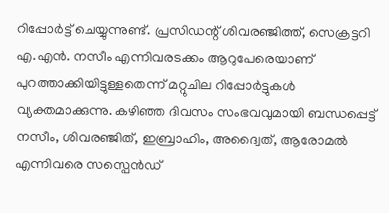റിപ്പോർട്ട് ചെയ്യുന്നുണ്ട്. പ്രസിഡന്റ് ശിവരഞ്ജിത്ത്, സെക്രട്ടറി എ.എന്‍. നസീം എന്നിവരടക്കം ആറുപേരെയാണ് പുറത്താക്കിയിട്ടുള്ളതെന്ന് മറ്റുചില റിപ്പോർട്ടുകൾ വ്യക്തമാക്കുന്നു. കഴിഞ്ഞ ദിവസം സംഭവവുമായി ബന്ധപ്പെട്ട് നസീം, ശിവരഞ്ജിത്, ഇബ്രാഹിം, അദ്വൈത്, ആരോമൽ എന്നിവരെ സസ്പെൻഡ്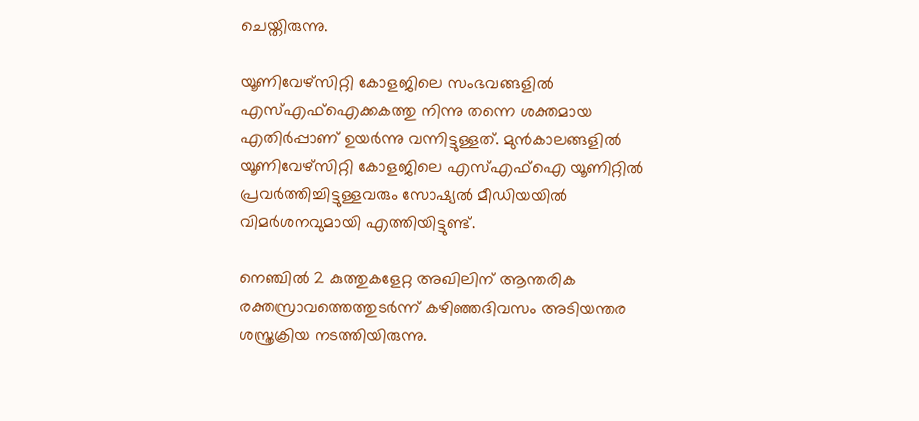ചെയ്തിരുന്നു.

യൂണിവേഴ്സിറ്റി കോളജിലെ സംഭവങ്ങളിൽ എസ്എഫ്ഐക്കകത്തു നിന്നു തന്നെ ശക്തമായ എതിര്‍പ്പാണ് ഉയർന്നു വന്നിട്ടുള്ളത്. മുൻകാലങ്ങളിൽ യൂണിവേഴ്സിറ്റി കോളജിലെ എസ്എഫ്ഐ യൂണിറ്റിൽ പ്രവർത്തിച്ചിട്ടുള്ളവരും സോഷ്യൽ മീഡിയയിൽ വിമർശനവുമായി എത്തിയിട്ടുണ്ട്.

നെ‍ഞ്ചിൽ 2 കുത്തുകളേറ്റ അഖിലിന് ആന്തരിക രക്തസ്രാവത്തെത്തുടർന്ന് കഴിഞ്ഞദിവസം അടിയന്തര ശസ്ത്രക്രിയ നടത്തിയിരുന്നു.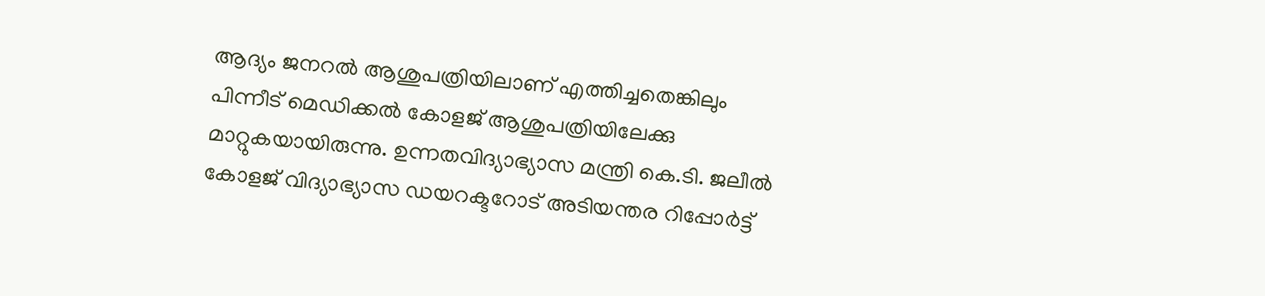ആദ്യം ജനറൽ ആശുപത്രിയിലാണ് എത്തിച്ചതെങ്കിലും പിന്നീട് മെഡിക്കൽ കോളജ് ആശുപത്രിയിലേക്കു മാറ്റുകയായിരുന്നു. ഉന്നതവിദ്യാഭ്യാസ മന്ത്രി കെ.ടി. ജലീൽ കോളജ് വിദ്യാഭ്യാസ ഡയറക്ടറോട് അടിയന്തര റിപ്പോർട്ട്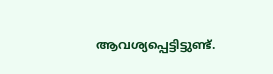ആവശ്യപ്പെട്ടിട്ടുണ്ട്.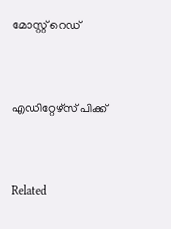മോസ്റ്റ് റെഡ്


എഡിറ്റേഴ്സ് പിക്ക്


Related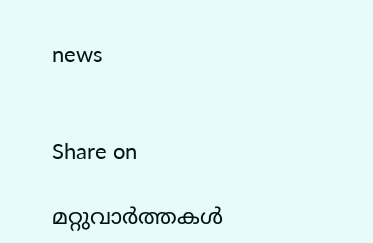news


Share on

മറ്റുവാര്‍ത്തകള്‍